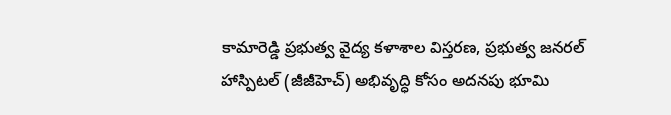కామారెడ్డి ప్రభుత్వ వైద్య కళాశాల విస్తరణ, ప్రభుత్వ జనరల్ హాస్పిటల్ (జీజీహెచ్) అభివృద్ధి కోసం అదనపు భూమి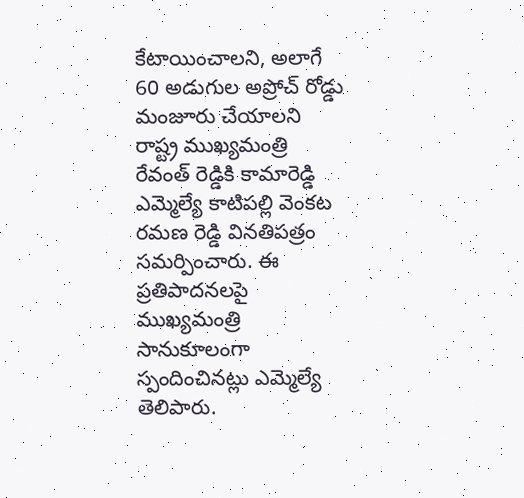కేటాయించాలని, అలాగే 60 అడుగుల అప్రోచ్ రోడ్డు మంజూరు చేయాలని రాష్ట్ర ముఖ్యమంత్రి రేవంత్ రెడ్డికి కామారెడ్డి ఎమ్మెల్యే కాటిపల్లి వెంకట రమణ రెడ్డి వినతిపత్రం సమర్పించారు. ఈ ప్రతిపాదనలపై ముఖ్యమంత్రి సానుకూలంగా స్పందించినట్లు ఎమ్మెల్యే తెలిపారు.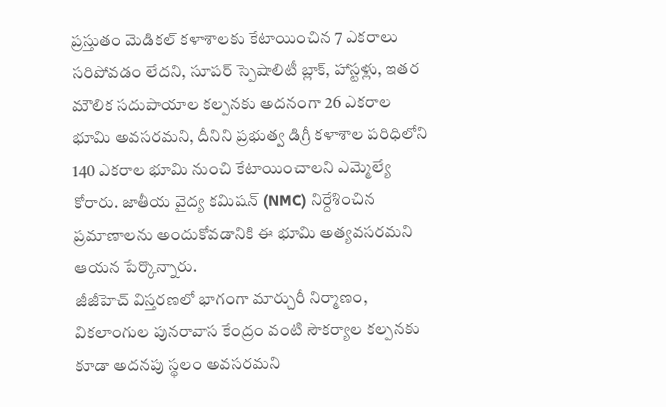ప్రస్తుతం మెడికల్ కళాశాలకు కేటాయించిన 7 ఎకరాలు సరిపోవడం లేదని, సూపర్ స్పెషాలిటీ బ్లాక్, హాస్టళ్లు, ఇతర మౌలిక సదుపాయాల కల్పనకు అదనంగా 26 ఎకరాల భూమి అవసరమని, దీనిని ప్రభుత్వ డిగ్రీ కళాశాల పరిధిలోని 140 ఎకరాల భూమి నుంచి కేటాయించాలని ఎమ్మెల్యే కోరారు. జాతీయ వైద్య కమిషన్ (NMC) నిర్దేశించిన ప్రమాణాలను అందుకోవడానికి ఈ భూమి అత్యవసరమని ఆయన పేర్కొన్నారు.
జీజీహెచ్ విస్తరణలో భాగంగా మార్చురీ నిర్మాణం, వికలాంగుల పునరావాస కేంద్రం వంటి సౌకర్యాల కల్పనకు కూడా అదనపు స్థలం అవసరమని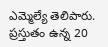ఎమ్మెల్యే తెలిపారు. ప్రస్తుతం ఉన్న 20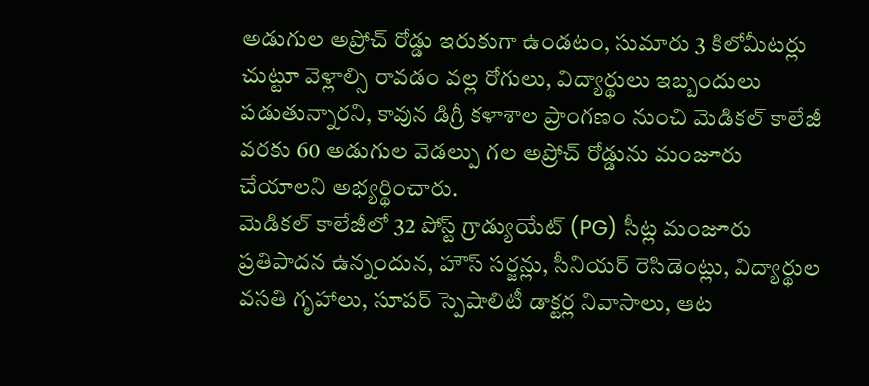అడుగుల అప్రోచ్ రోడ్డు ఇరుకుగా ఉండటం, సుమారు 3 కిలోమీటర్లు చుట్టూ వెళ్లాల్సి రావడం వల్ల రోగులు, విద్యార్థులు ఇబ్బందులు పడుతున్నారని, కావున డిగ్రీ కళాశాల ప్రాంగణం నుంచి మెడికల్ కాలేజీ వరకు 60 అడుగుల వెడల్పు గల అప్రోచ్ రోడ్డును మంజూరు చేయాలని అభ్యర్థించారు.
మెడికల్ కాలేజీలో 32 పోస్ట్ గ్రాడ్యుయేట్ (PG) సీట్ల మంజూరు ప్రతిపాదన ఉన్నందున, హౌస్ సర్జన్లు, సీనియర్ రెసిడెంట్లు, విద్యార్థుల వసతి గృహాలు, సూపర్ స్పెషాలిటీ డాక్టర్ల నివాసాలు, ఆట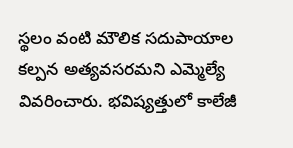స్థలం వంటి మౌలిక సదుపాయాల కల్పన అత్యవసరమని ఎమ్మెల్యే వివరించారు. భవిష్యత్తులో కాలేజీ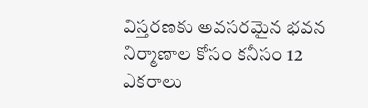విస్తరణకు అవసరమైన భవన నిర్మాణాల కోసం కనీసం 12 ఎకరాలు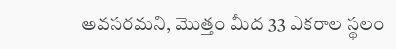అవసరమని, మొత్తం మీద 33 ఎకరాల స్థలం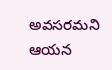అవసరమని ఆయన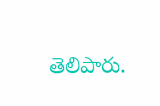తెలిపారు.